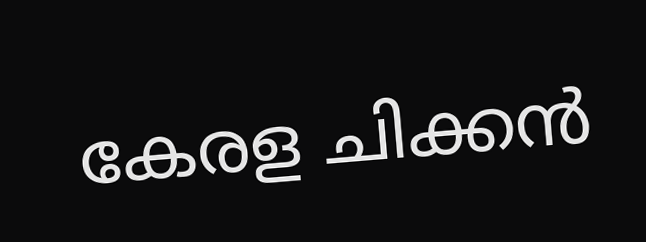കേരള ചിക്കന്‍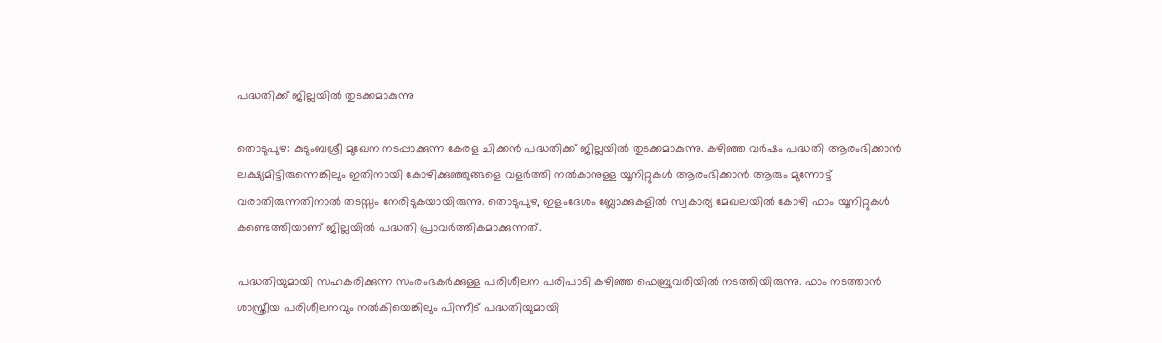പദ്ധതിക്ക് ജില്ലയില്‍ തുടക്കമാകുന്നു

തൊടുപുഴ: കുടുംബശ്രീ മുഖേന നടപ്പാക്കുന്ന കേരള ചിക്കന്‍ പദ്ധതിക്ക് ജില്ലയില്‍ തുടക്കമാകുന്നു. കഴിഞ്ഞ വര്‍ഷം പദ്ധതി ആരംഭിക്കാന്‍ ലക്ഷ്യമിട്ടിരുന്നെങ്കിലും ഇതിനായി കോഴിക്കുഞ്ഞുങ്ങളെ വളര്‍ത്തി നല്‍കാനുള്ള യൂനിറ്റുകള്‍ ആരംഭിക്കാന്‍ ആരും മുന്നോട്ട് വരാതിരുന്നതിനാല്‍ തടസ്സം നേരിടുകയായിരുന്നു. തൊടുപുഴ, ഇളംദേശം ബ്ലോക്കുകളില്‍ സ്വകാര്യ മേഖലയില്‍ കോഴി ഫാം യൂനിറ്റുകള്‍ കണ്ടെത്തിയാണ് ജില്ലയില്‍ പദ്ധതി പ്രാവര്‍ത്തികമാക്കുന്നത്.

പദ്ധതിയുമായി സഹകരിക്കുന്ന സംരംഭകര്‍ക്കുള്ള പരിശീലന പരിപാടി കഴിഞ്ഞ ഫെബ്രുവരിയില്‍ നടത്തിയിരുന്നു. ഫാം നടത്താൻ ശാസ്ത്രീയ പരിശീലനവും നല്‍കിയെങ്കിലും പിന്നീട് പദ്ധതിയുമായി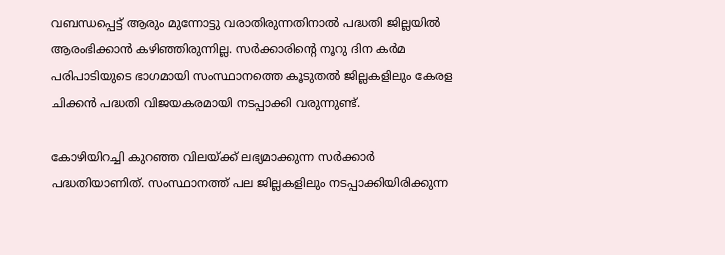വബന്ധപ്പെട്ട് ആരും മുന്നോട്ടു വരാതിരുന്നതിനാല്‍ പദ്ധതി ജില്ലയില്‍ ആരംഭിക്കാന്‍ കഴിഞ്ഞിരുന്നില്ല. സര്‍ക്കാരിന്റെ നൂറു ദിന കര്‍മ പരിപാടിയുടെ ഭാഗമായി സംസ്ഥാനത്തെ കൂടുതല്‍ ജില്ലകളിലും കേരള ചിക്കന്‍ പദ്ധതി വിജയകരമായി നടപ്പാക്കി വരുന്നുണ്ട്.

കോഴിയിറച്ചി കുറഞ്ഞ വിലയ്ക്ക് ലഭ്യമാക്കുന്ന സര്‍ക്കാര്‍ പദ്ധതിയാണിത്. സംസ്ഥാനത്ത് പല ജില്ലകളിലും നടപ്പാക്കിയിരിക്കുന്ന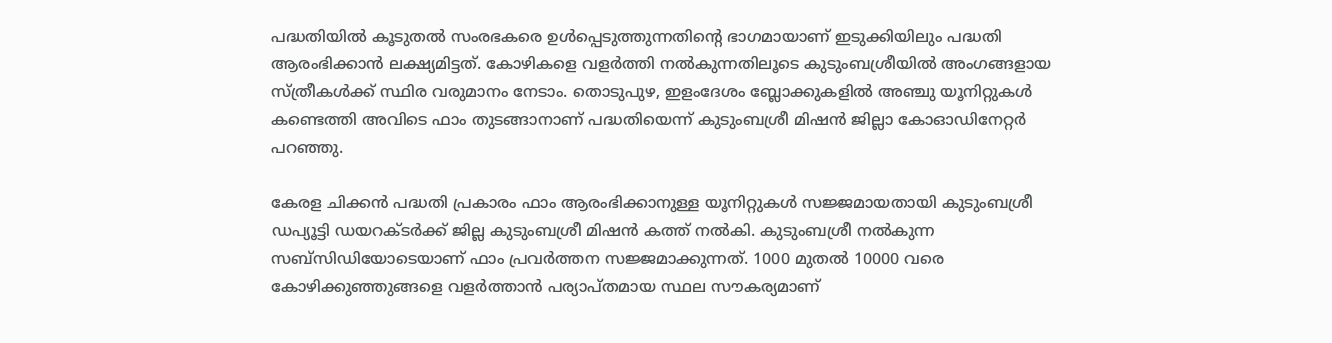പദ്ധതിയില്‍ കൂടുതല്‍ സംരഭകരെ ഉള്‍പ്പെടുത്തുന്നതിന്റെ ഭാഗമായാണ് ഇടുക്കിയിലും പദ്ധതി ആരംഭിക്കാന്‍ ലക്ഷ്യമിട്ടത്. കോഴികളെ വളര്‍ത്തി നല്‍കുന്നതിലൂടെ കുടുംബശ്രീയില്‍ അംഗങ്ങളായ സ്ത്രീകള്‍ക്ക് സ്ഥിര വരുമാനം നേടാം. തൊടുപുഴ, ഇളംദേശം ബ്ലോക്കുകളില്‍ അഞ്ചു യൂനിറ്റുകള്‍ കണ്ടെത്തി അവിടെ ഫാം തുടങ്ങാനാണ് പദ്ധതിയെന്ന് കുടുംബശ്രീ മിഷന്‍ ജില്ലാ കോഓഡിനേറ്റര്‍ പറഞ്ഞു.

കേരള ചിക്കന്‍ പദ്ധതി പ്രകാരം ഫാം ആരംഭിക്കാനുള്ള യൂനിറ്റുകള്‍ സജ്ജമായതായി കുടുംബശ്രീ ഡപ്യൂട്ടി ഡയറക്ടര്‍ക്ക് ജില്ല കുടുംബശ്രീ മിഷന്‍ കത്ത് നല്‍കി. കുടുംബശ്രീ നല്‍കുന്ന സബ്‌സിഡിയോടെയാണ് ഫാം പ്രവര്‍ത്തന സജ്ജമാക്കുന്നത്. 1000 മുതല്‍ 10000 വരെ കോഴിക്കുഞ്ഞുങ്ങളെ വളര്‍ത്താന്‍ പര്യാപ്തമായ സ്ഥല സൗകര്യമാണ്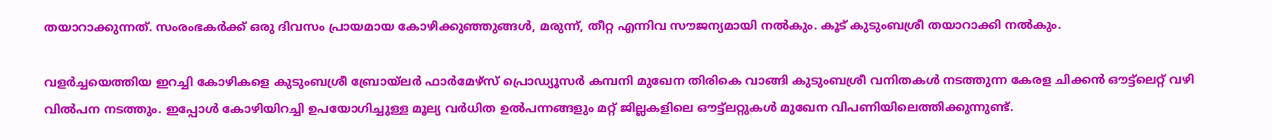തയാറാക്കുന്നത്. സംരംഭകര്‍ക്ക് ഒരു ദിവസം പ്രായമായ കോഴിക്കുഞ്ഞുങ്ങള്‍, മരുന്ന്, തീറ്റ എന്നിവ സൗജന്യമായി നല്‍കും. കൂട് കുടുംബശ്രീ തയാറാക്കി നല്‍കും.

വളര്‍ച്ചയെത്തിയ ഇറച്ചി കോഴികളെ കുടുംബശ്രീ ബ്രോയ്‌ലര്‍ ഫാര്‍മേഴ്‌സ് പ്രൊഡ്യൂസര്‍ കമ്പനി മുഖേന തിരികെ വാങ്ങി കുടുംബശ്രീ വനിതകള്‍ നടത്തുന്ന കേരള ചിക്കന്‍ ഔട്ട്‌ലെറ്റ് വഴി വില്‍പന നടത്തും. ഇപ്പോള്‍ കോഴിയിറച്ചി ഉപയോഗിച്ചുള്ള മൂല്യ വര്‍ധിത ഉൽപന്നങ്ങളും മറ്റ് ജില്ലകളിലെ ഔട്ട്‌ലറ്റുകള്‍ മുഖേന വിപണിയിലെത്തിക്കുന്നുണ്ട്.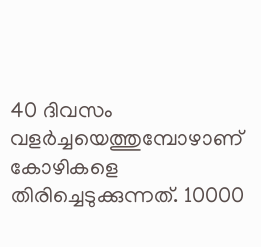40 ദിവസം വളര്‍ച്ചയെത്തുമ്പോഴാണ് കോഴികളെ തിരിച്ചെടുക്കുന്നത്. 10000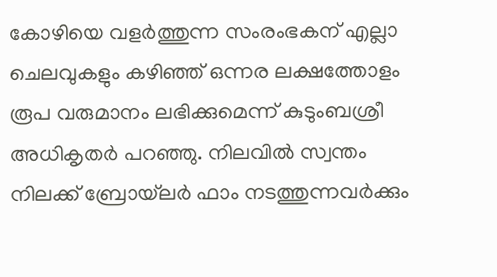കോഴിയെ വളര്‍ത്തുന്ന സംരംഭകന് എല്ലാ ചെലവുകളും കഴിഞ്ഞ് ഒന്നര ലക്ഷത്തോളം രൂപ വരുമാനം ലഭിക്കുമെന്ന് കുടുംബശ്രീ അധികൃതര്‍ പറഞ്ഞു. നിലവില്‍ സ്വന്തം നിലക്ക് ബ്രോയ്‌ലര്‍ ഫാം നടത്തുന്നവര്‍ക്കും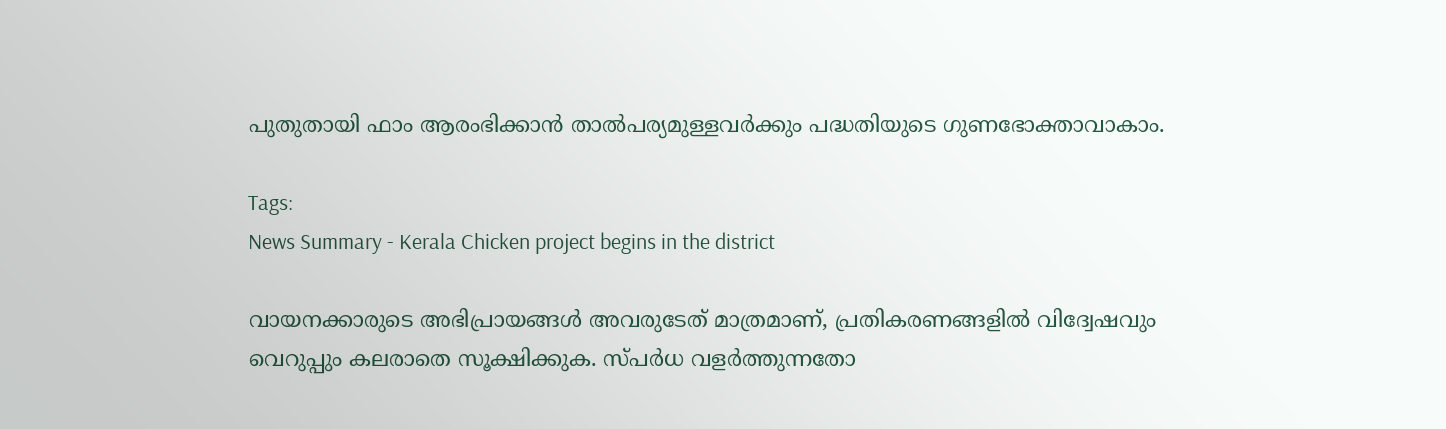പുതുതായി ഫാം ആരംഭിക്കാന്‍ താൽപര്യമുള്ളവര്‍ക്കും പദ്ധതിയുടെ ഗുണഭോക്താവാകാം.

Tags:
News Summary - Kerala Chicken project begins in the district

വായനക്കാരുടെ അഭിപ്രായങ്ങള്‍ അവരുടേത് മാത്രമാണ്, പ്രതികരണങ്ങളിൽ വിദ്വേഷവും വെറുപ്പും കലരാതെ സൂക്ഷിക്കുക. സ്പർധ വളർത്തുന്നതോ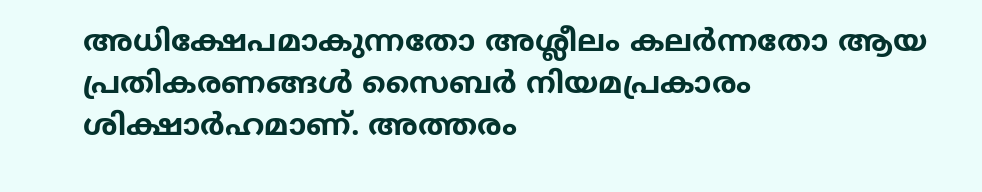അധിക്ഷേപമാകുന്നതോ അശ്ലീലം കലർന്നതോ ആയ പ്രതികരണങ്ങൾ സൈബർ നിയമപ്രകാരം ശിക്ഷാർഹമാണ്. അത്തരം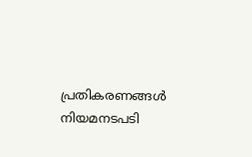പ്രതികരണങ്ങൾ നിയമനടപടി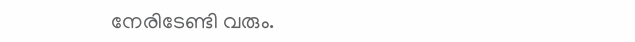നേരിടേണ്ടി വരും.